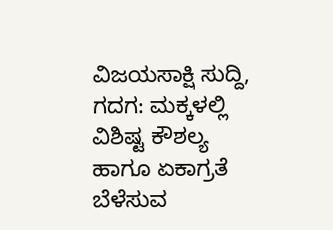ವಿಜಯಸಾಕ್ಷಿ ಸುದ್ದಿ, ಗದಗ: ಮಕ್ಕಳಲ್ಲಿ ವಿಶಿಷ್ಟ ಕೌಶಲ್ಯ ಹಾಗೂ ಏಕಾಗ್ರತೆ ಬೆಳೆಸುವ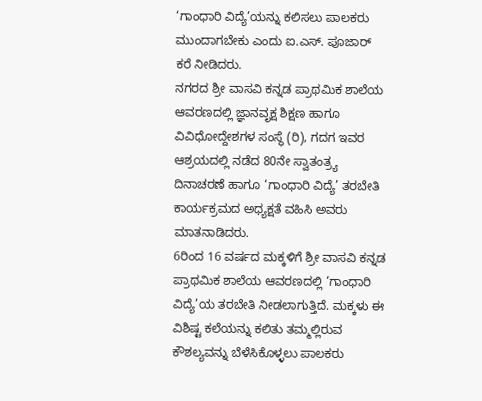‘ಗಾಂಧಾರಿ ವಿದ್ಯೆ’ಯನ್ನು ಕಲಿಸಲು ಪಾಲಕರು ಮುಂದಾಗಬೇಕು ಎಂದು ಐ.ಎಸ್. ಪೂಜಾರ್ ಕರೆ ನೀಡಿದರು.
ನಗರದ ಶ್ರೀ ವಾಸವಿ ಕನ್ನಡ ಪ್ರಾಥಮಿಕ ಶಾಲೆಯ ಆವರಣದಲ್ಲಿ ಜ್ಞಾನವೃಕ್ಷ ಶಿಕ್ಷಣ ಹಾಗೂ ವಿವಿಧೋದ್ದೇಶಗಳ ಸಂಸ್ಥೆ (ರಿ), ಗದಗ ಇವರ ಆಶ್ರಯದಲ್ಲಿ ನಡೆದ 80ನೇ ಸ್ವಾತಂತ್ರ್ಯ ದಿನಾಚರಣೆ ಹಾಗೂ ‘ಗಾಂಧಾರಿ ವಿದ್ಯೆ’ ತರಬೇತಿ ಕಾರ್ಯಕ್ರಮದ ಅಧ್ಯಕ್ಷತೆ ವಹಿಸಿ ಅವರು ಮಾತನಾಡಿದರು.
6ರಿಂದ 16 ವರ್ಷದ ಮಕ್ಕಳಿಗೆ ಶ್ರೀ ವಾಸವಿ ಕನ್ನಡ ಪ್ರಾಥಮಿಕ ಶಾಲೆಯ ಆವರಣದಲ್ಲಿ ‘ಗಾಂಧಾರಿ ವಿದ್ಯೆ’ಯ ತರಬೇತಿ ನೀಡಲಾಗುತ್ತಿದೆ. ಮಕ್ಕಳು ಈ ವಿಶಿಷ್ಟ ಕಲೆಯನ್ನು ಕಲಿತು ತಮ್ಮಲ್ಲಿರುವ ಕೌಶಲ್ಯವನ್ನು ಬೆಳೆಸಿಕೊಳ್ಳಲು ಪಾಲಕರು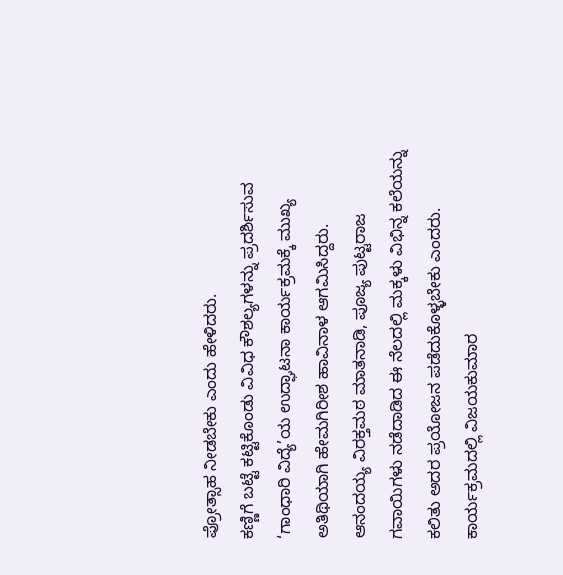ಪ್ರೋತ್ಸಾಹ ನೀಡಬೇಕು ಎಂದು ಹೇಳಿದರು.
ಕಣ್ಣಿಗೆ ಬಟ್ಟೆ ಕಟ್ಟಿಕೊಂಡು ವಿವಿಧ ಕೌಶಲ್ಯಗಳನ್ನು ಪ್ರದರ್ಶಿಸುವ ‘ಗಾಂಧಾರಿ ವಿದ್ಯೆ’ಯ ಉದ್ಘಾಟನಾ ಕಾರ್ಯಕ್ರಮಕ್ಕೆ ಮುಖ್ಯ ಅತಿಥಿಯಾಗಿ ಹೇಮಗಿರೀಶ ಹಾವಿನಾಳ ಆಗಮಿಸಿದ್ದರು.
ಆನಂದಯ್ಯ ವಿರಕ್ತಮಠ ಮಾತನಾಡಿ, ಪೂಜ್ಯ ಪುಟ್ಟರಾಜ ಗವಾಯಿಗಳು ನಡೆದಾಡಿದ ಈ ನೆಲದಲ್ಲಿ ಮಕ್ಕಳು ವಿಭಿನ್ನ ಕಲೆಯನ್ನು ಕಲಿತು ಅದರ ಪ್ರಯೋಜನ ಪಡೆದುಕೊಳ್ಳಬೇಕು ಎಂದರು.
ಕಾರ್ಯಕ್ರಮದಲ್ಲಿ ವಿಜಯಕುಮಾರ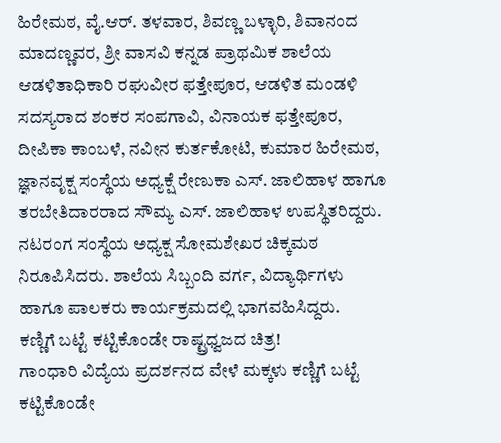ಹಿರೇಮಠ, ವೈ.ಆರ್. ತಳವಾರ, ಶಿವಣ್ಣ ಬಳ್ಳಾರಿ, ಶಿವಾನಂದ ಮಾದಣ್ಣವರ, ಶ್ರೀ ವಾಸವಿ ಕನ್ನಡ ಪ್ರಾಥಮಿಕ ಶಾಲೆಯ ಆಡಳಿತಾಧಿಕಾರಿ ರಘುವೀರ ಫತ್ತೇಪೂರ, ಆಡಳಿತ ಮಂಡಳಿ ಸದಸ್ಯರಾದ ಶಂಕರ ಸಂಪಗಾವಿ, ವಿನಾಯಕ ಫತ್ತೇಪೂರ, ದೀಪಿಕಾ ಕಾಂಬಳೆ, ನವೀನ ಕುರ್ತಕೋಟಿ, ಕುಮಾರ ಹಿರೇಮಠ, ಜ್ಞಾನವೃಕ್ಷ ಸಂಸ್ಥೆಯ ಅಧ್ಯಕ್ಷೆ ರೇಣುಕಾ ಎಸ್. ಜಾಲಿಹಾಳ ಹಾಗೂ ತರಬೇತಿದಾರರಾದ ಸೌಮ್ಯ ಎಸ್. ಜಾಲಿಹಾಳ ಉಪಸ್ಥಿತರಿದ್ದರು.
ನಟರಂಗ ಸಂಸ್ಥೆಯ ಅಧ್ಯಕ್ಷ ಸೋಮಶೇಖರ ಚಿಕ್ಕಮಠ ನಿರೂಪಿಸಿದರು. ಶಾಲೆಯ ಸಿಬ್ಬಂದಿ ವರ್ಗ, ವಿದ್ಯಾರ್ಥಿಗಳು ಹಾಗೂ ಪಾಲಕರು ಕಾರ್ಯಕ್ರಮದಲ್ಲಿ ಭಾಗವಹಿಸಿದ್ದರು.
ಕಣ್ಣಿಗೆ ಬಟ್ಟೆ ಕಟ್ಟಿಕೊಂಡೇ ರಾಷ್ಟ್ರಧ್ವಜದ ಚಿತ್ರ!
ಗಾಂಧಾರಿ ವಿದ್ಯೆಯ ಪ್ರದರ್ಶನದ ವೇಳೆ ಮಕ್ಕಳು ಕಣ್ಣಿಗೆ ಬಟ್ಟೆ ಕಟ್ಟಿಕೊಂಡೇ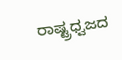ರಾಷ್ಟ್ರಧ್ವಜದ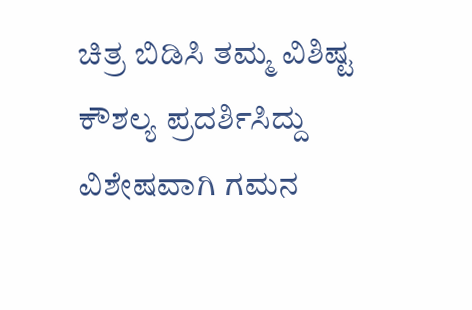ಚಿತ್ರ ಬಿಡಿಸಿ ತಮ್ಮ ವಿಶಿಷ್ಟ ಕೌಶಲ್ಯ ಪ್ರದರ್ಶಿಸಿದ್ದು ವಿಶೇಷವಾಗಿ ಗಮನ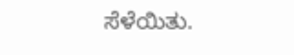ಸೆಳೆಯಿತು.